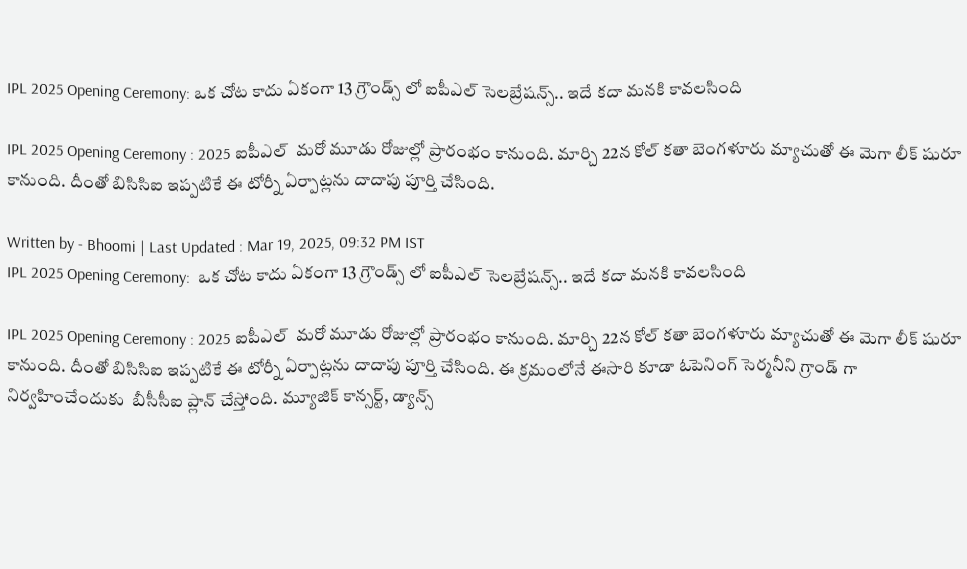IPL 2025 Opening Ceremony: ఒక చోట కాదు ఏకంగా 13 గ్రౌండ్స్ లో ఐపీఎల్ సెలబ్రేషన్స్.. ఇదే కదా మనకి కావలసింది

IPL 2025 Opening Ceremony : 2025 ఐపీఎల్  మరో మూడు రోజుల్లో ప్రారంభం కానుంది. మార్చి 22న కోల్ కతా బెంగళూరు మ్యాచుతో ఈ మెగా లీక్ షురూ కానుంది. దీంతో బిసిసిఐ ఇప్పటికే ఈ టోర్నీ ఏర్పాట్లను దాదాపు పూర్తి చేసింది.

Written by - Bhoomi | Last Updated : Mar 19, 2025, 09:32 PM IST
IPL 2025 Opening Ceremony:  ఒక చోట కాదు ఏకంగా 13 గ్రౌండ్స్ లో ఐపీఎల్ సెలబ్రేషన్స్.. ఇదే కదా మనకి కావలసింది

IPL 2025 Opening Ceremony : 2025 ఐపీఎల్  మరో మూడు రోజుల్లో ప్రారంభం కానుంది. మార్చి 22న కోల్ కతా బెంగళూరు మ్యాచుతో ఈ మెగా లీక్ షురూ కానుంది. దీంతో బిసిసిఐ ఇప్పటికే ఈ టోర్నీ ఏర్పాట్లను దాదాపు పూర్తి చేసింది. ఈ క్రమంలోనే ఈసారి కూడా ఓపెనింగ్ సెర్మనీని గ్రాండ్ గా నిర్వహించేందుకు  బీసీసీఐ ప్లాన్ చేస్తోంది. మ్యూజిక్ కాన్సర్ట్, డ్యాన్స్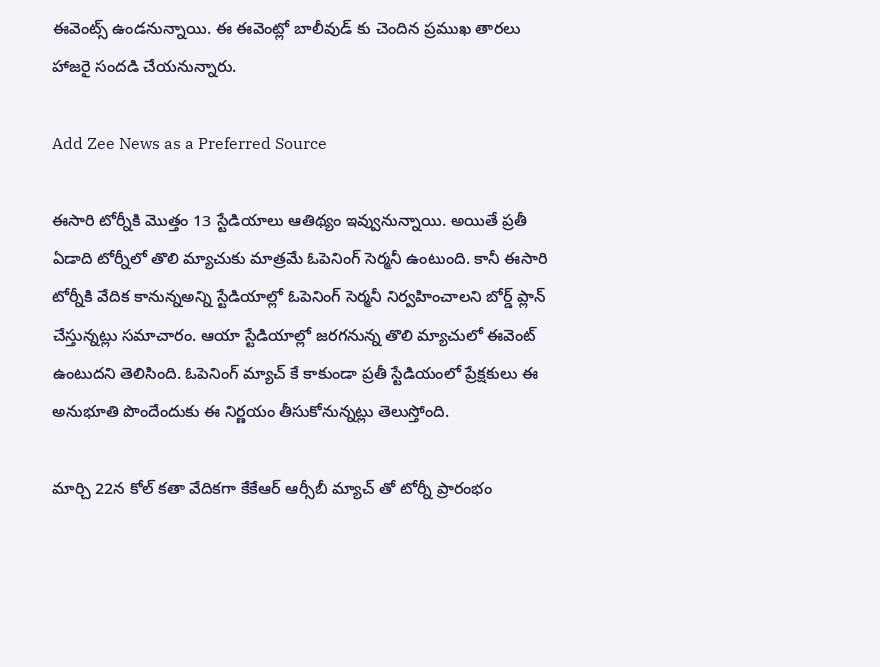ఈవెంట్స్ ఉండనున్నాయి. ఈ ఈవెంట్లో బాలీవుడ్ కు చెందిన ప్రముఖ తారలు హాజరై సందడి చేయనున్నారు.

Add Zee News as a Preferred Source

ఈసారి టోర్నీకి మొత్తం 13 స్టేడియాలు ఆతిథ్యం ఇవ్వునున్నాయి. అయితే ప్రతీ ఏడాది టోర్నీలో తొలి మ్యాచుకు మాత్రమే ఓపెనింగ్ సెర్మనీ ఉంటుంది. కానీ ఈసారి టోర్నీకి వేదిక కానున్నఅన్ని స్టేడియాల్లో ఓపెనింగ్ సెర్మనీ నిర్వహించాలని బోర్డ్ ప్లాన్ చేస్తున్నట్లు సమాచారం. ఆయా స్టేడియాల్లో జరగనున్న తొలి మ్యాచులో ఈవెంట్ ఉంటుదని తెలిసింది. ఓపెనింగ్ మ్యాచ్ కే కాకుండా ప్రతీ స్టేడియంలో ప్రేక్షకులు ఈ అనుభూతి పొందేందుకు ఈ నిర్ణయం తీసుకోనున్నట్లు తెలుస్తోంది.

మార్చి 22న కోల్ కతా వేదికగా కేకేఆర్ ఆర్సీబీ మ్యాచ్ తో టోర్నీ ప్రారంభం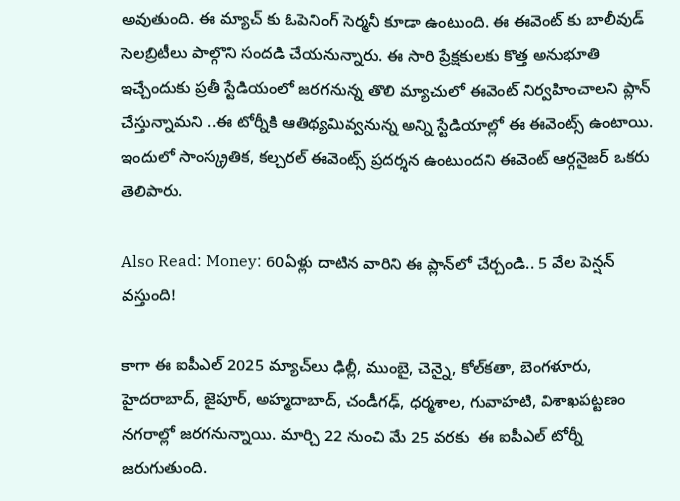అవుతుంది. ఈ మ్యాచ్ కు ఓపెనింగ్ సెర్మనీ కూడా ఉంటుంది. ఈ ఈవెంట్ కు బాలీవుడ్ సెలబ్రిటీలు పాల్గొని సందడి చేయనున్నారు. ఈ సారి ప్రేక్షకులకు కొత్త అనుభూతి ఇచ్చేందుకు ప్రతీ స్టేడియంలో జరగనున్న తొలి మ్యాచులో ఈవెంట్ నిర్వహించాలని ప్లాన్ చేస్తున్నామని ..ఈ టోర్నీకి ఆతిథ్యమివ్వనున్న అన్ని స్టేడియాల్లో ఈ ఈవెంట్స్ ఉంటాయి. ఇందులో సాంస్క్రతిక, కల్చరల్ ఈవెంట్స్ ప్రదర్శన ఉంటుందని ఈవెంట్ ఆర్గనైజర్ ఒకరు తెలిపారు.

Also Read: Money: 60ఏళ్లు దాటిన వారిని ఈ ప్లాన్‌లో చేర్చండి.. 5 వేల పెన్షన్ వస్తుంది!

కాగా ఈ ఐపీఎల్ 2025 మ్యాచ్‌లు ఢిల్లీ, ముంబై, చెన్నై, కోల్‌కతా, బెంగళూరు, హైదరాబాద్, జైపూర్, అహ్మదాబాద్, చండీగఢ్, ధర్మశాల, గువాహటి, విశాఖపట్టణం నగరాల్లో జరగనున్నాయి. మార్చి 22 నుంచి మే 25 వరకు  ఈ ఐపీఎల్ టోర్నీ జరుగుతుంది.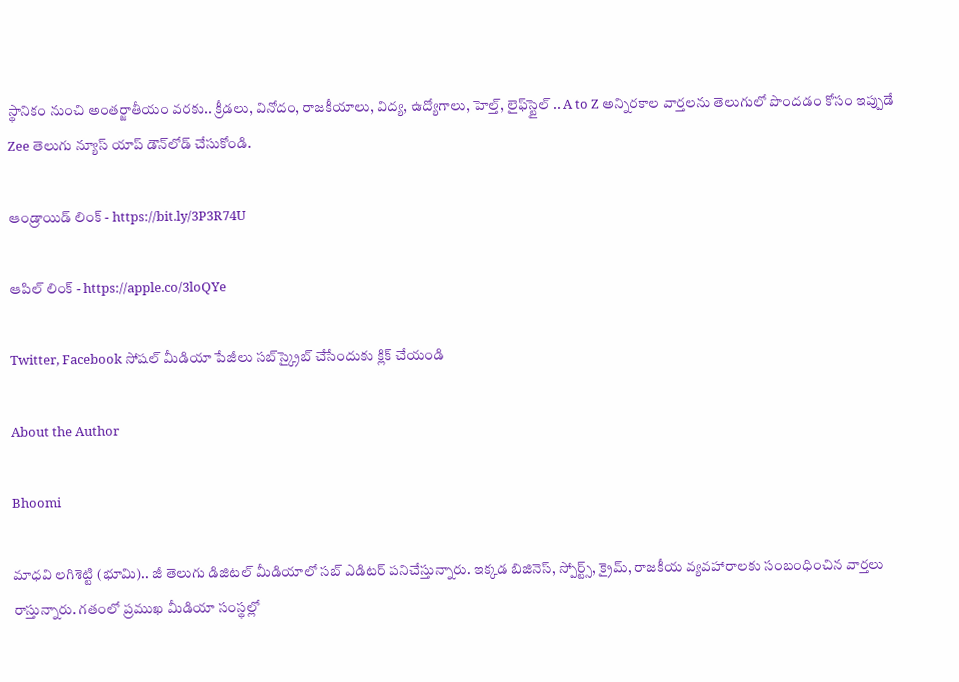స్థానికం నుంచి అంతర్జాతీయం వరకు.. క్రీడలు, వినోదం, రాజకీయాలు, విద్య, ఉద్యోగాలు, హెల్త్, లైఫ్‌స్టైల్ .. A to Z అన్నిరకాల వార్తలను తెలుగులో పొందడం కోసం ఇప్పుడే Zee తెలుగు న్యూస్ యాప్ డౌన్‌లోడ్ చేసుకోండి.

ఆండ్రాయిడ్ లింక్ - https://bit.ly/3P3R74U

ఆపిల్ లింక్ - https://apple.co/3loQYe

Twitter, Facebook సోషల్ మీడియా పేజీలు సబ్‌స్క్రైబ్ చేసేందుకు క్లిక్ చేయండి

About the Author

Bhoomi

మాధవి లగిశెట్టి (భూమి).. జీ తెలుగు డిజిటల్ మీడియాలో సబ్ ఎడిటర్ పనిచేస్తున్నారు. ఇక్కడ బిజినెస్, స్పోర్ట్స్, క్రైమ్, రాజకీయ వ్యవహారాలకు సంబంధించిన వార్తలు రాస్తున్నారు. గతంలో ప్రముఖ మీడియా సంస్థల్లో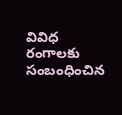వివిధ రంగాలకు సంబంధించిన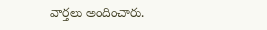వార్తలు అందించారు.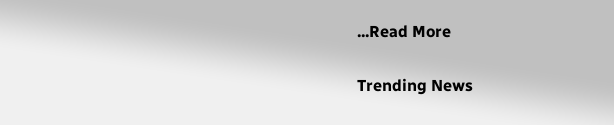...Read More

Trending News